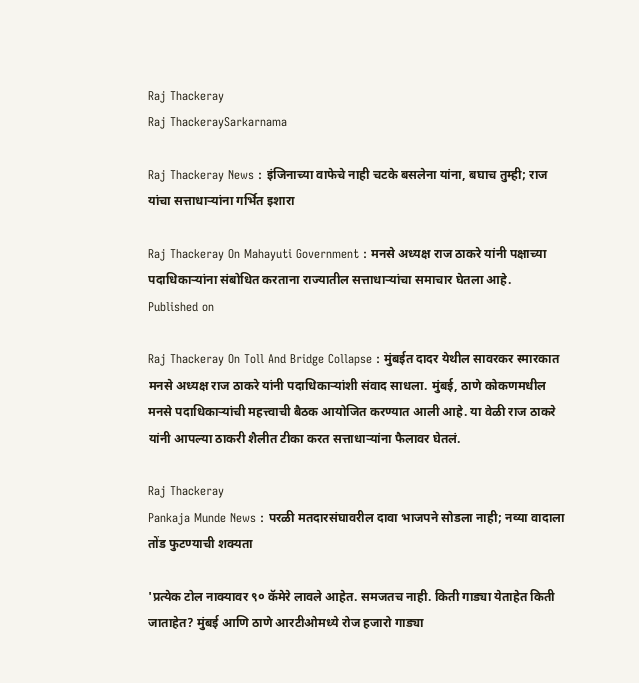Raj Thackeray
Raj ThackeraySarkarnama

Raj Thackeray News : इंजिनाच्या वाफेचे नाही चटके बसलेना यांना, बघाच तुम्ही; राज यांचा सत्ताधाऱ्यांना गर्भित इशारा

Raj Thackeray On Mahayuti Government : मनसे अध्यक्ष राज ठाकरे यांनी पक्षाच्या पदाधिकाऱ्यांना संबोधित करताना राज्यातील सत्ताधाऱ्यांचा समाचार घेतला आहे.
Published on

Raj Thackeray On Toll And Bridge Collapse : मुंबईत दादर येथील सावरकर स्मारकात मनसे अध्यक्ष राज ठाकरे यांनी पदाधिकाऱ्यांशी संवाद साधला. मुंबई, ठाणे कोकणमधील मनसे पदाधिकाऱ्यांची महत्त्वाची बैठक आयोजित करण्यात आली आहे. या वेळी राज ठाकरे यांनी आपल्या ठाकरी शैलीत टीका करत सत्ताधाऱ्यांना फैलावर घेतलं.

Raj Thackeray
Pankaja Munde News : परळी मतदारसंघावरील दावा भाजपने सोडला नाही; नव्या वादाला तोंड फुटण्याची शक्यता

'प्रत्येक टोल नाक्यावर ९० कॅमेरे लावले आहेत. समजतच नाही. किती गाड्या येताहेत किती जाताहेत? मुंबई आणि ठाणे आरटीओमध्ये रोज हजारो गाड्या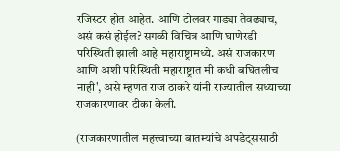रजिस्टर होत आहेत. आणि टोलवर गाड्या तेवढ्याच, असं कसं होईल? सगळी विचित्र आणि घाणेरडी परिस्थिती झाली आहे महाराष्ट्रामध्ये. असं राजकारण आणि अशी परिस्थिती महाराष्ट्रात मी कधी बघितलीच नाही', असे म्हणत राज ठाकरे यांनी राज्यातील सध्याच्या राजकारणावर टीका केली.

(राजकारणातील महत्त्वाच्या बातम्यांचे अपडेट्ससाठी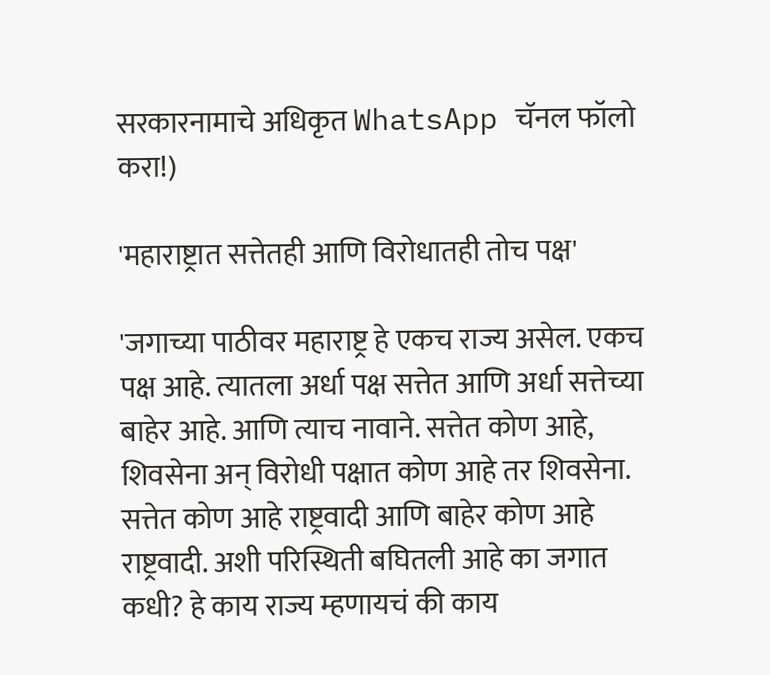सरकारनामाचे अधिकृत WhatsApp चॅनल फॉलो करा!)

'महाराष्ट्रात सत्तेतही आणि विरोधातही तोच पक्ष'

'जगाच्या पाठीवर महाराष्ट्र हे एकच राज्य असेल. एकच पक्ष आहे. त्यातला अर्धा पक्ष सत्तेत आणि अर्धा सत्तेच्या बाहेर आहे. आणि त्याच नावाने. सत्तेत कोण आहे, शिवसेना अन् विरोधी पक्षात कोण आहे तर शिवसेना. सत्तेत कोण आहे राष्ट्रवादी आणि बाहेर कोण आहे राष्ट्रवादी. अशी परिस्थिती बघितली आहे का जगात कधी? हे काय राज्य म्हणायचं की काय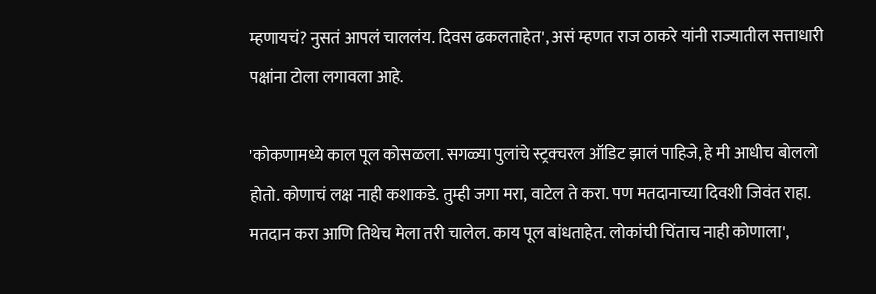म्हणायचं? नुसतं आपलं चाललंय. दिवस ढकलताहेत', असं म्हणत राज ठाकरे यांनी राज्यातील सत्ताधारी पक्षांना टोला लगावला आहे.

'कोकणामध्ये काल पूल कोसळला. सगळ्या पुलांचे स्ट्रक्चरल ऑडिट झालं पाहिजे, हे मी आधीच बोललो होतो. कोणाचं लक्ष नाही कशाकडे. तुम्ही जगा मरा, वाटेल ते करा. पण मतदानाच्या दिवशी जिवंत राहा. मतदान करा आणि तिथेच मेला तरी चालेल. काय पूल बांधताहेत. लोकांची चिंताच नाही कोणाला',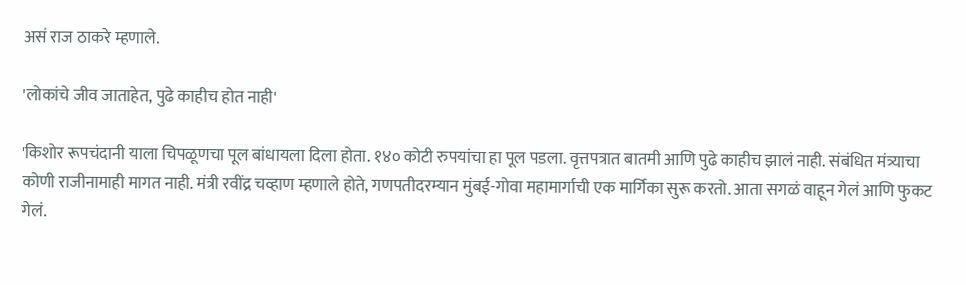असं राज ठाकरे म्हणाले.

'लोकांचे जीव जाताहेत, पुढे काहीच होत नाही'

'किशोर रूपचंदानी याला चिपळूणचा पूल बांधायला दिला होता. १४० कोटी रुपयांचा हा पूल पडला. वृत्तपत्रात बातमी आणि पुढे काहीच झालं नाही. संबंधित मंत्र्याचा कोणी राजीनामाही मागत नाही. मंत्री रवींद्र चव्हाण म्हणाले होते, गणपतीदरम्यान मुंबई-गोवा महामार्गाची एक मार्गिका सुरू करतो. आता सगळं वाहून गेलं आणि फुकट गेलं.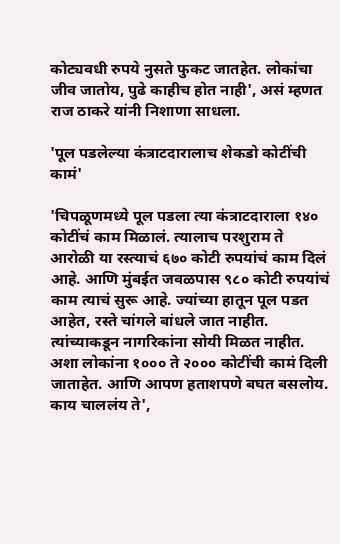कोट्यवधी रुपये नुसते फुकट जातहेत. लोकांचा जीव जातोय, पुढे काहीच होत नाही', असं म्हणत राज ठाकरे यांनी निशाणा साधला.

'पूल पडलेल्या कंत्राटदारालाच शेकडो कोटींची कामं'

'चिपळूणमध्ये पूल पडला त्या कंत्राटदाराला १४० कोटींचं काम मिळालं. त्यालाच परशुराम ते आरोळी या रस्त्याचं ६७० कोटी रुपयांचं काम दिलं आहे. आणि मुंबईत जवळपास ९८० कोटी रुपयांचं काम त्याचं सुरू आहे. ज्यांच्या हातून पूल पडत आहेत, रस्ते चांगले बांधले जात नाहीत. त्यांच्याकडून नागरिकांना सोयी मिळत नाहीत. अशा लोकांना १००० ते २००० कोटींची कामं दिली जाताहेत. आणि आपण हताशपणे बघत बसलोय. काय चाललंय ते',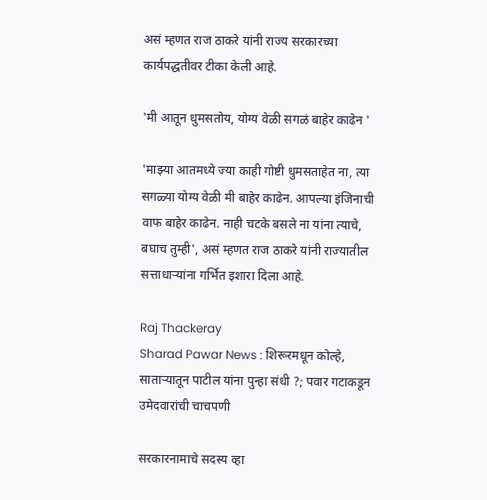असं म्हणत राज ठाकरे यांनी राज्य सरकारच्या कार्यपद्धतीवर टीका केली आहे.

'मी आतून धुमसतोय, योग्य वेळी सगळं बाहेर काढेन '

'माझ्या आतमध्ये ज्या काही गोष्टी धुमसताहेत ना, त्या सगळ्या योग्य वेळी मी बाहेर काढेन. आपल्या इंजिनाची वाफ बाहेर काढेन. नाही चटके बसले ना यांना त्याचे, बघाच तुम्ही', असं म्हणत राज ठाकरे यांनी राज्यातील सत्ताधाऱ्यांना गर्भित इशारा दिला आहे.

Raj Thackeray
Sharad Pawar News : शिरूरमधून कोल्हे, साताऱ्यातून पाटील यांना पुन्हा संधी ?; पवार गटाकडून उमेदवारांची चाचपणी

सरकारनामाचे सदस्य व्हा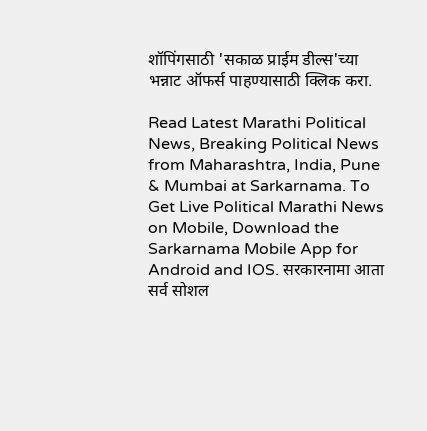शॉपिंगसाठी 'सकाळ प्राईम डील्स'च्या भन्नाट ऑफर्स पाहण्यासाठी क्लिक करा.

Read Latest Marathi Political News, Breaking Political News from Maharashtra, India, Pune & Mumbai at Sarkarnama. To Get Live Political Marathi News on Mobile, Download the Sarkarnama Mobile App for Android and IOS. सरकारनामा आता सर्व सोशल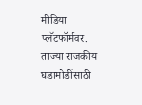मीडिया प्लॅटफॉर्मवर. ताज्या राजकीय घडामोडींसाठी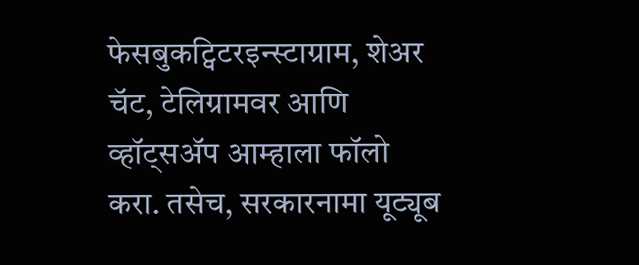फेसबुकट्विटरइन्स्टाग्राम, शेअर चॅट, टेलिग्रामवर आणि व्हॉट्सॲप आम्हाला फॉलो करा. तसेच, सरकारनामा यूट्यूब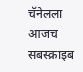चॅनेलला आजच सबस्क्राइब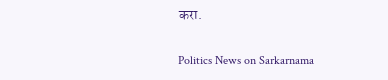करा.

Politics News on Sarkarnama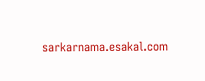sarkarnama.esakal.com